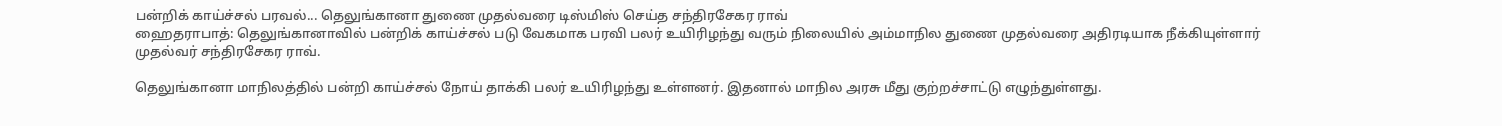பன்றிக் காய்ச்சல் பரவல்... தெலுங்கானா துணை முதல்வரை டிஸ்மிஸ் செய்த சந்திரசேகர ராவ்
ஹைதராபாத்: தெலுங்கானாவில் பன்றிக் காய்ச்சல் படு வேகமாக பரவி பலர் உயிரிழந்து வரும் நிலையில் அம்மாநில துணை முதல்வரை அதிரடியாக நீக்கியுள்ளார் முதல்வர் சந்திரசேகர ராவ்.

தெலுங்கானா மாநிலத்தில் பன்றி காய்ச்சல் நோய் தாக்கி பலர் உயிரிழந்து உள்ளனர். இதனால் மாநில அரசு மீது குற்றச்சாட்டு எழுந்துள்ளது.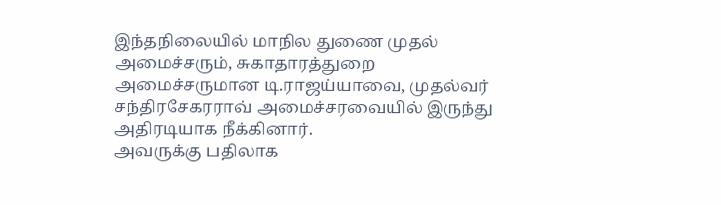இந்தநிலையில் மாநில துணை முதல் அமைச்சரும், சுகாதாரத்துறை அமைச்சருமான டி.ராஜய்யாவை, முதல்வர் சந்திரசேகரராவ் அமைச்சரவையில் இருந்து அதிரடியாக நீக்கினார்.
அவருக்கு பதிலாக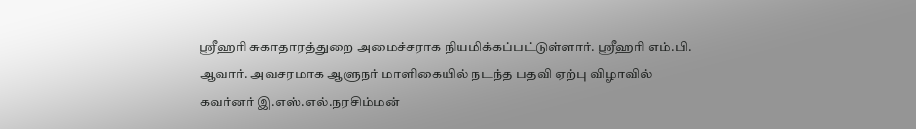ஸ்ரீஹரி சுகாதாரத்துறை அமைச்சராக நியமிக்கப்பட்டுள்ளார். ஸ்ரீஹரி எம்.பி. ஆவார். அவசரமாக ஆளுநர் மாளிகையில் நடந்த பதவி ஏற்பு விழாவில் கவர்னர் இ.எஸ்.எல்.நரசிம்மன்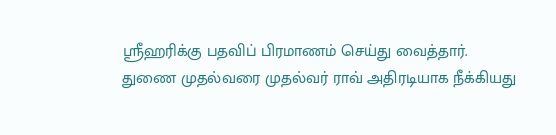ஸ்ரீஹரிக்கு பதவிப் பிரமாணம் செய்து வைத்தார்.
துணை முதல்வரை முதல்வர் ராவ் அதிரடியாக நீக்கியது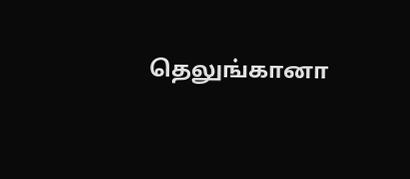தெலுங்கானா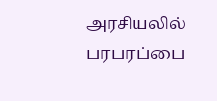அரசியலில் பரபரப்பை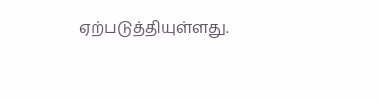ஏற்படுத்தியுள்ளது.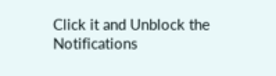Click it and Unblock the Notifications